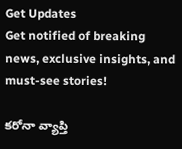Get Updates
Get notified of breaking news, exclusive insights, and must-see stories!

కరోనా వ్యాప్తి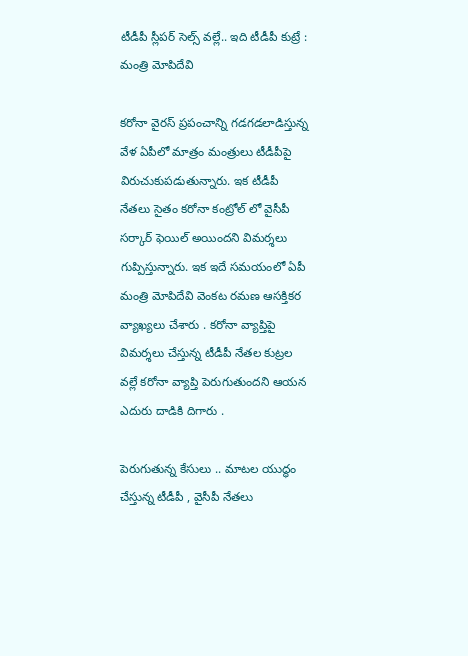టీడీపీ స్లీపర్ సెల్స్ వల్లే.. ఇది టీడీపీ కుట్రే : మంత్రి మోపిదేవి

కరోనా వైరస్ ప్రపంచాన్ని గడగడలాడిస్తున్న వేళ ఏపీలో మాత్రం మంత్రులు టీడీపీపై విరుచుకుపడుతున్నారు. ఇక టీడీపీ నేతలు సైతం కరోనా కంట్రోల్ లో వైసీపీ సర్కార్ ఫెయిల్ అయిందని విమర్శలు గుప్పిస్తున్నారు. ఇక ఇదే సమయంలో ఏపీ మంత్రి మోపిదేవి వెంకట రమణ ఆసక్తికర వ్యాఖ్యలు చేశారు . కరోనా వ్యాప్తిపై విమర్శలు చేస్తున్న టీడీపీ నేతల కుట్రల వల్లే కరోనా వ్యాప్తి పెరుగుతుందని ఆయన ఎదురు దాడికి దిగారు .

పెరుగుతున్న కేసులు .. మాటల యుద్ధం చేస్తున్న టీడీపీ , వైసీపీ నేతలు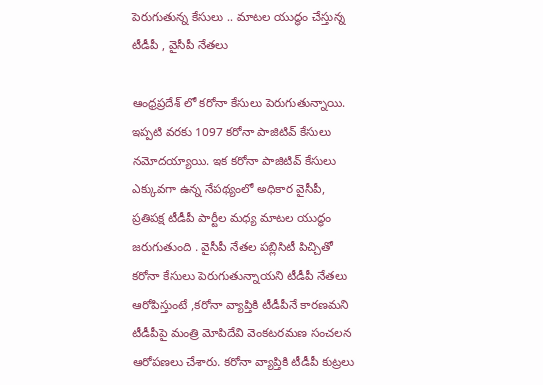పెరుగుతున్న కేసులు .. మాటల యుద్ధం చేస్తున్న టీడీపీ , వైసీపీ నేతలు

ఆంధ్రప్రదేశ్ లో కరోనా కేసులు పెరుగుతున్నాయి. ఇప్పటి వరకు 1097 కరోనా పాజిటివ్ కేసులు నమోదయ్యాయి. ఇక కరోనా పాజిటివ్ కేసులు ఎక్కువగా ఉన్న నేపథ్యంలో అధికార వైసీపీ, ప్రతిపక్ష టీడీపీ పార్టీల మధ్య మాటల యుద్ధం జరుగుతుంది . వైసీపీ నేతల పబ్లిసిటీ పిచ్చితో కరోనా కేసులు పెరుగుతున్నాయని టీడీపీ నేతలు ఆరోపిస్తుంటే ,కరోనా వ్యాప్తికి టీడీపీనే కారణమని టీడీపీపై మంత్రి మోపిదేవి వెంకటరమణ సంచలన ఆరోపణలు చేశారు. కరోనా వ్యాప్తికి టీడీపీ కుట్రలు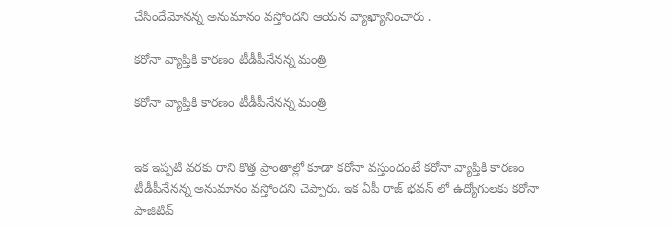చేసిందేమోనన్న అనుమానం వస్తోందని ఆయన వ్యాఖ్యానించారు .

కరోనా వ్యాప్తికి కారణం టీడీపీనేనన్న మంత్రి

కరోనా వ్యాప్తికి కారణం టీడీపీనేనన్న మంత్రి


ఇక ఇప్పటి వరకు రాని కొత్త ప్రాంతాల్లో కూడా కరోనా వస్తుందంటే కరోనా వ్యాప్తికి కారణం టీడీపీనేనన్న అనుమానం వస్తోందని చెప్పారు. ఇక ఏపీ రాజ్ భవన్ లో ఉద్యోగులకు కరోనా పాజిటివ్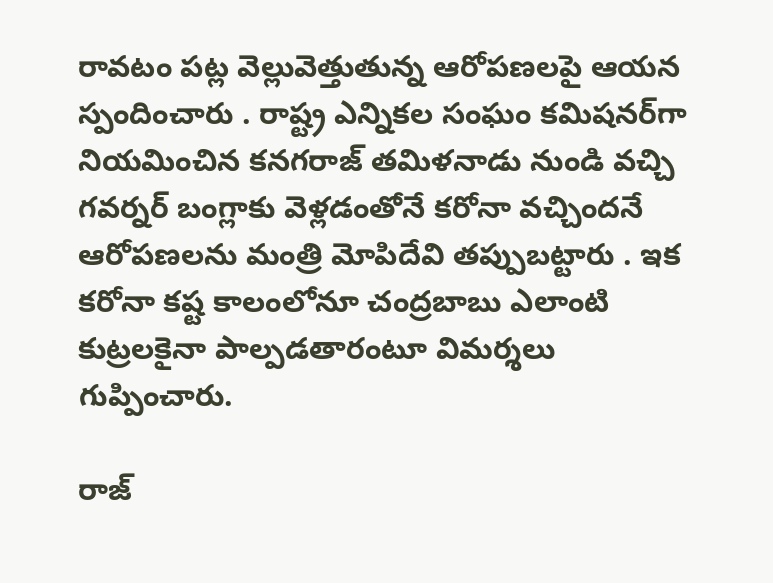రావటం పట్ల వెల్లువెత్తుతున్న ఆరోపణలపై ఆయన స్పందించారు . రాష్ట్ర ఎన్నికల సంఘం కమిషనర్‌గా నియమించిన కనగరాజ్‌ తమిళనాడు నుండి వచ్చి గవర్నర్ బంగ్లాకు వెళ్లడంతోనే కరోనా వచ్చిందనే ఆరోపణలను మంత్రి మోపిదేవి తప్పుబట్టారు . ఇక కరోనా కష్ట కాలంలోనూ చంద్రబాబు ఎలాంటి కుట్రలకైనా పాల్పడతారంటూ విమర్శలు గుప్పించారు.

రాజ్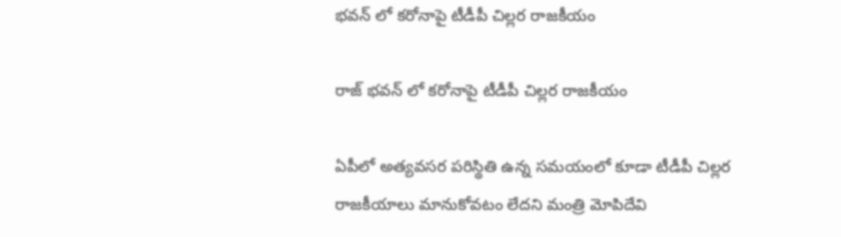భవన్ లో కరోనాపై టీడీపీ చిల్లర రాజకీయం

రాజ్ భవన్ లో కరోనాపై టీడీపీ చిల్లర రాజకీయం

ఏపీలో అత్యవసర పరిస్థితి ఉన్న సమయంలో కూడా టీడీపీ చిల్లర రాజకీయాలు మానుకోవటం లేదని మంత్రి మోపిదేవి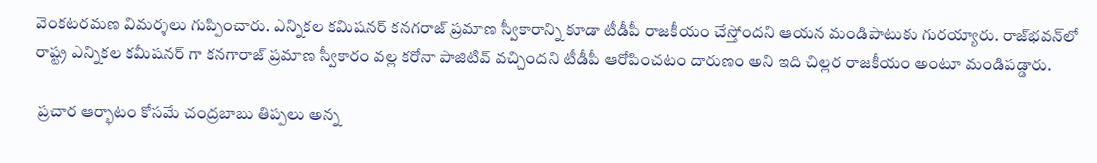వెంకటరమణ విమర్శలు గుప్పించారు. ఎన్నికల కమిషనర్ కనగరాజ్‌ ప్రమాణ స్వీకారాన్ని కూడా టీడీపీ రాజకీయం చేస్తోందని ఆయన మండిపాటుకు గురయ్యారు. రాజ్‌భవన్‌లో రాష్ట్ర ఎన్నికల కమీషనర్ గా కనగారాజ్ ప్రమాణ స్వీకారం వల్ల కరోనా పాజిటివ్ వచ్చిందని టీడీపీ ఆరోపించటం దారుణం అని ఇది చిల్లర రాజకీయం అంటూ మండిపడ్డారు.

 ప్రచార ఆర్భాటం కోసమే చంద్రబాబు తిప్పలు అన్న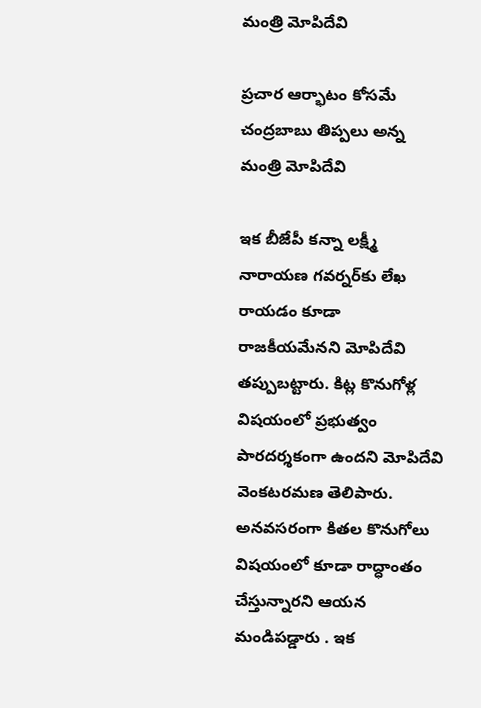మంత్రి మోపిదేవి

ప్రచార ఆర్భాటం కోసమే చంద్రబాబు తిప్పలు అన్న మంత్రి మోపిదేవి

ఇక బీజేపీ కన్నా లక్ష్మీ నారాయణ గవర్నర్‌కు లేఖ రాయడం కూడా రాజకీయమేనని మోపిదేవి తప్పుబట్టారు. కిట్ల కొనుగోళ్ల విషయంలో ప్రభుత్వం పారదర్శకంగా ఉందని మోపిదేవి వెంకటరమణ తెలిపారు. అనవసరంగా కితల కొనుగోలు విషయంలో కూడా రాద్ధాంతం చేస్తున్నారని ఆయన మండిపడ్డారు . ఇక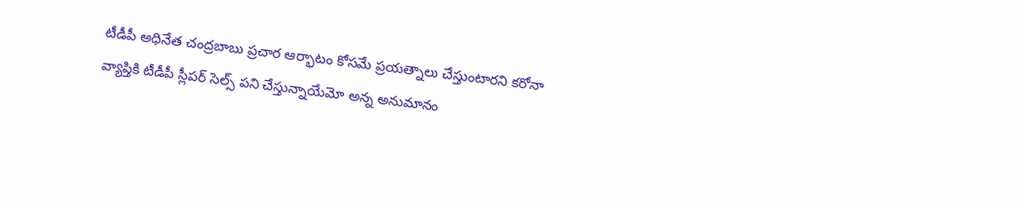టీడీపీ అధినేత చంద్రబాబు ప్రచార ఆర్భాటం కోసమే ప్రయత్నాలు చేస్తుంటారని కరోనా వ్యాప్తికి టీడీపీ స్లీపర్ సెల్స్ పని చేస్తున్నాయేమో అన్న అనుమానం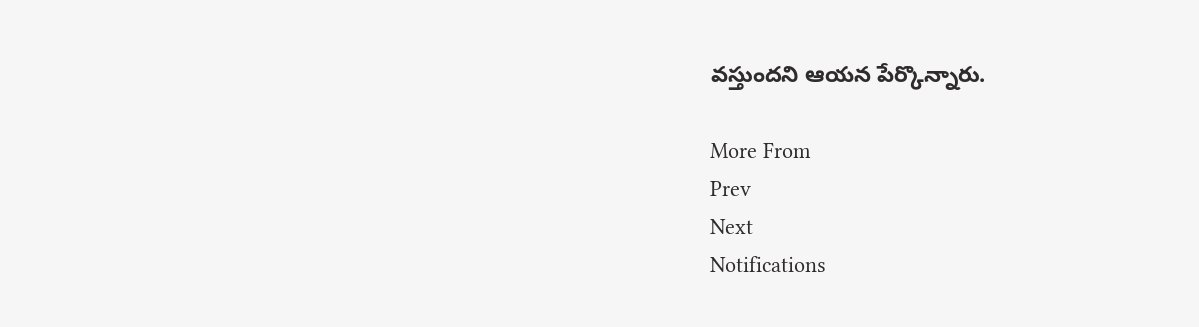వస్తుందని ఆయన పేర్కొన్నారు.

More From
Prev
Next
Notifications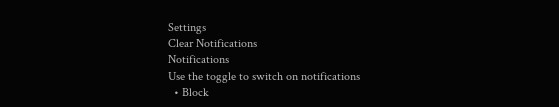Settings
Clear Notifications
Notifications
Use the toggle to switch on notifications
  • Block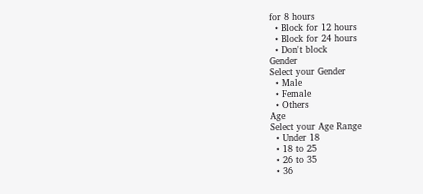for 8 hours
  • Block for 12 hours
  • Block for 24 hours
  • Don't block
Gender
Select your Gender
  • Male
  • Female
  • Others
Age
Select your Age Range
  • Under 18
  • 18 to 25
  • 26 to 35
  • 36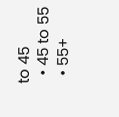to 45
  • 45 to 55
  • 55+